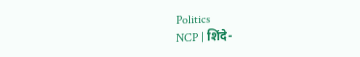Politics
NCP | शिंदे-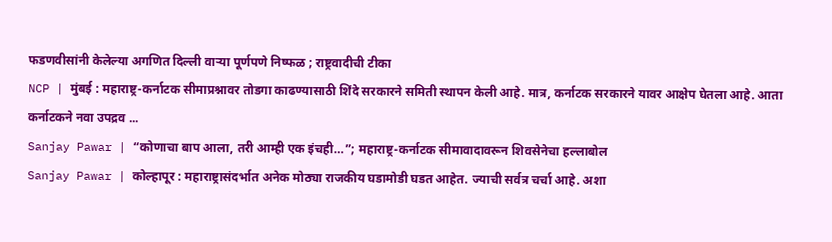फडणवीसांनी केलेल्या अगणित दिल्ली वाऱ्या पूर्णपणे निष्फळ ; राष्ट्रवादीची टीका
NCP | मुंबई : महाराष्ट्र-कर्नाटक सीमाप्रश्नावर तोडगा काढण्यासाठी शिंदे सरकारने समिती स्थापन केली आहे. मात्र, कर्नाटक सरकारने यावर आक्षेप घेतला आहे. आता कर्नाटकने नवा उपद्रव ...
Sanjay Pawar | “कोणाचा बाप आला, तरी आम्ही एक इंचही…”; महाराष्ट्र-कर्नाटक सीमावादावरून शिवसेनेचा हल्लाबोल
Sanjay Pawar | कोल्हापूर : महाराष्ट्रासंदर्भात अनेक मोठ्या राजकीय घडामोडी घडत आहेत. ज्याची सर्वत्र चर्चा आहे. अशा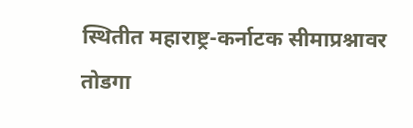स्थितीत महाराष्ट्र-कर्नाटक सीमाप्रश्नावर तोडगा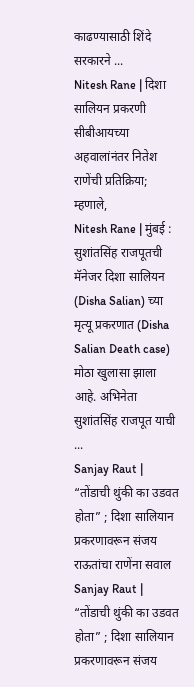काढण्यासाठी शिंदे सरकारने ...
Nitesh Rane | दिशा सालियन प्रकरणी सीबीआयच्या अहवालांनंतर नितेश राणेंची प्रतिक्रिया; म्हणाले,
Nitesh Rane | मुंबई : सुशांतसिंह राजपूतची मॅनेजर दिशा सालियन (Disha Salian) च्या मृत्यू प्रकरणात (Disha Salian Death case) मोठा खुलासा झाला आहे. अभिनेता सुशांतसिंह राजपूत याची ...
Sanjay Raut | “तोंडाची थुंकी का उडवत होता” ; दिशा सालियान प्रकरणावरून संजय राऊतांचा राणेंना सवाल
Sanjay Raut | “तोंडाची थुंकी का उडवत होता” ; दिशा सालियान प्रकरणावरून संजय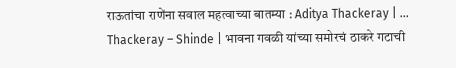राऊतांचा राणेंना सवाल महत्वाच्या बातम्या : Aditya Thackeray | ...
Thackeray – Shinde | भावना गवळी यांच्या समोरचं ठाकरे गटाची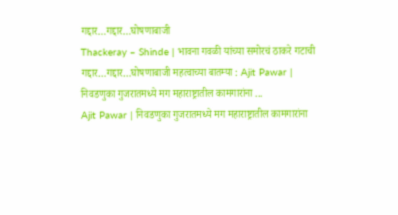गद्दार…गद्दार…घोषणाबाजी
Thackeray – Shinde | भावना गवळी यांच्या समोरचं ठाकरे गटाची गद्दार…गद्दार…घोषणाबाजी महत्वाच्या बातम्या : Ajit Pawar | निवडणुका गुजरातमध्ये मग महाराष्ट्रातील कामगारांना ...
Ajit Pawar | निवडणुका गुजरातमध्ये मग महाराष्ट्रातील कामगारांना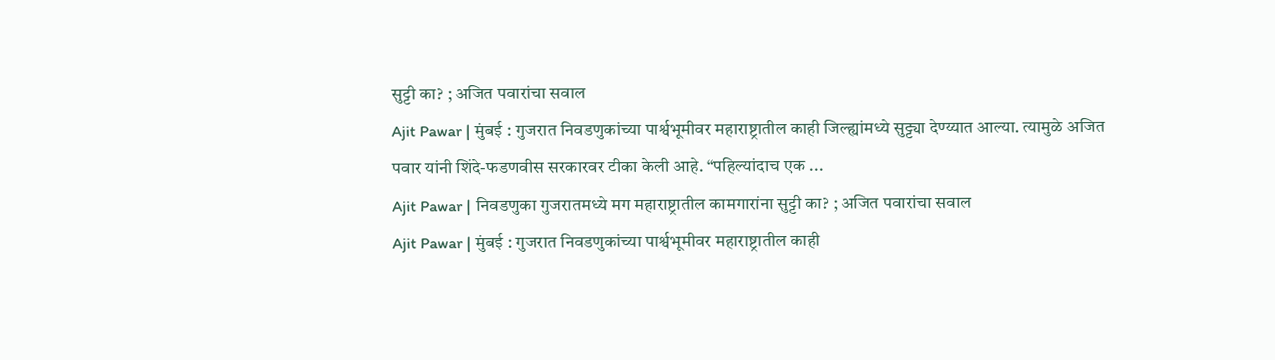सुट्टी का? ; अजित पवारांचा सवाल
Ajit Pawar | मुंबई : गुजरात निवडणुकांच्या पार्श्वभूमीवर महाराष्ट्रातील काही जिल्ह्यांमध्ये सुट्ट्या देण्य्यात आल्या. त्यामुळे अजित पवार यांनी शिंदे-फडणवीस सरकारवर टीका केली आहे. “पहिल्यांदाच एक ...
Ajit Pawar | निवडणुका गुजरातमध्ये मग महाराष्ट्रातील कामगारांना सुट्टी का? ; अजित पवारांचा सवाल
Ajit Pawar | मुंबई : गुजरात निवडणुकांच्या पार्श्वभूमीवर महाराष्ट्रातील काही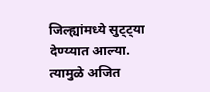जिल्ह्यांमध्ये सुट्ट्या देण्य्यात आल्या. त्यामुळे अजित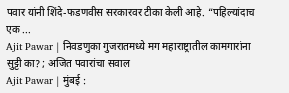पवार यांनी शिंदे-फडणवीस सरकारवर टीका केली आहे. “पहिल्यांदाच एक ...
Ajit Pawar | निवडणुका गुजरातमध्ये मग महाराष्ट्रातील कामगारांना सुट्टी का? ; अजित पवारांचा सवाल
Ajit Pawar | मुंबई :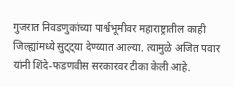गुजरात निवडणुकांच्या पार्श्वभूमीवर महाराष्ट्रातील काही जिल्ह्यांमध्ये सुट्ट्या देण्य्यात आल्या. त्यामुळे अजित पवार यांनी शिंदे-फडणवीस सरकारवर टीका केली आहे.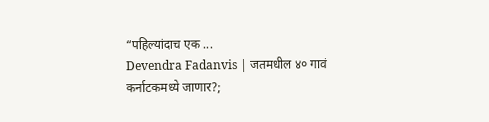“पहिल्यांदाच एक ...
Devendra Fadanvis | जतमधील ४० गावं कर्नाटकमध्ये जाणार?;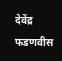देवेंद्र फडणवीस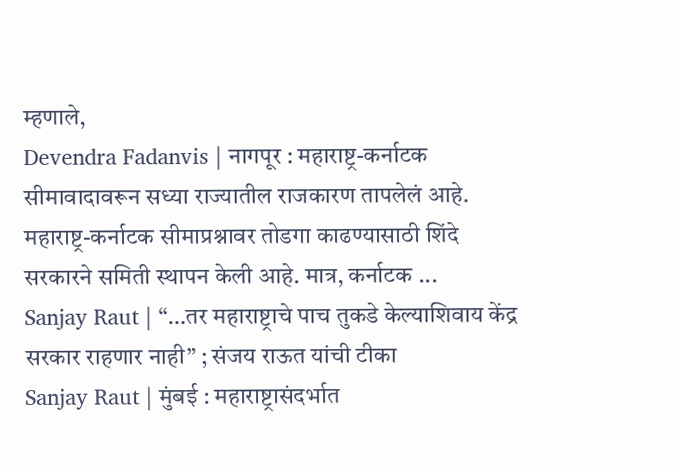म्हणाले,
Devendra Fadanvis | नागपूर : महाराष्ट्र-कर्नाटक सीमावादावरून सध्या राज्यातील राजकारण तापलेलं आहे. महाराष्ट्र-कर्नाटक सीमाप्रश्नावर तोडगा काढण्यासाठी शिंदे सरकारने समिती स्थापन केली आहे. मात्र, कर्नाटक ...
Sanjay Raut | “…तर महाराष्ट्राचे पाच तुकडे केल्याशिवाय केंद्र सरकार राहणार नाही” ; संजय राऊत यांची टीका
Sanjay Raut | मुंबई : महाराष्ट्रासंदर्भात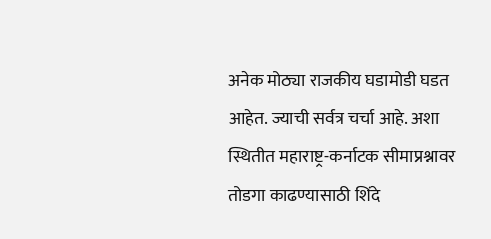अनेक मोठ्या राजकीय घडामोडी घडत आहेत. ज्याची सर्वत्र चर्चा आहे. अशा स्थितीत महाराष्ट्र-कर्नाटक सीमाप्रश्नावर तोडगा काढण्यासाठी शिंदे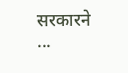सरकारने ...